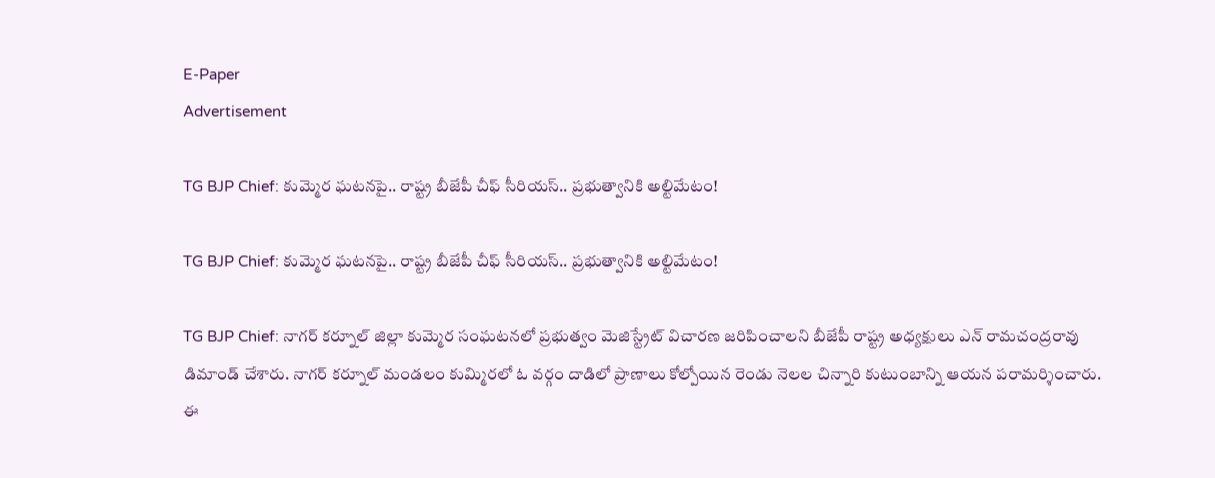E-Paper
Advertisement

TG BJP Chief: కుమ్మెర ఘటనపై.. రాష్ట్ర బీజేపీ చీఫ్ సీరియస్.. ప్రభుత్వానికి అల్టిమేటం!

TG BJP Chief: కుమ్మెర ఘటనపై.. రాష్ట్ర బీజేపీ చీఫ్ సీరియస్.. ప్రభుత్వానికి అల్టిమేటం!

TG BJP Chief: నాగర్ కర్నూల్ జిల్లా కుమ్మెర సంఘటనలో ప్రభుత్వం మెజిస్ట్రేట్ విచారణ జరిపించాలని బీజేపీ రాష్ట్ర అధ్యక్షులు ఎన్ రామచంద్రరావు డిమాండ్ చేశారు. నాగర్ కర్నూల్ మండలం కుమ్మిరలో ఓ వర్గం దాడిలో ప్రాణాలు కోల్పోయిన రెండు నెలల చిన్నారి కుటుంబాన్ని ఆయన పరామర్శించారు. ఈ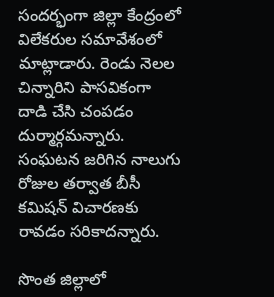సందర్భంగా జిల్లా కేంద్రంలో విలేకరుల సమావేశంలో మాట్లాడారు. రెండు నెలల చిన్నారిని పాసవికంగా దాడి చేసి చంపడం దుర్మార్గమన్నారు. సంఘటన జరిగిన నాలుగు రోజుల తర్వాత బీసీ కమిషన్ విచారణకు రావడం సరికాదన్నారు.

సొంత జిల్లాలో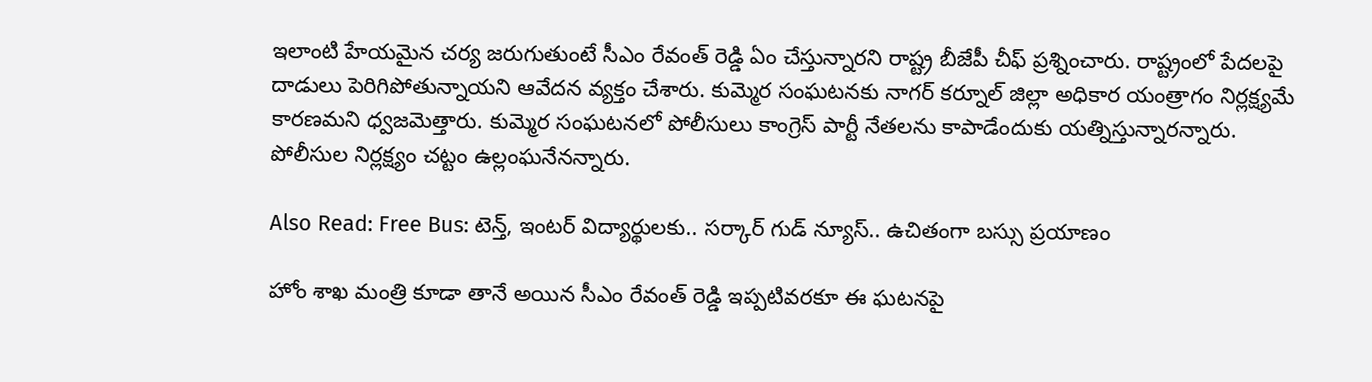ఇలాంటి హేయమైన చర్య జరుగుతుంటే సీఎం రేవంత్ రెడ్డి ఏం చేస్తున్నారని రాష్ట్ర బీజేపీ చీఫ్ ప్రశ్నించారు. రాష్ట్రంలో పేదలపై దాడులు పెరిగిపోతున్నాయని ఆవేదన వ్యక్తం చేశారు. కుమ్మెర సంఘటనకు నాగర్ కర్నూల్ జిల్లా అధికార యంత్రాగం నిర్లక్ష్యమే కారణమని ధ్వజమెత్తారు. కుమ్మెర సంఘటనలో పోలీసులు కాంగ్రెస్ పార్టీ నేతలను కాపాడేందుకు యత్నిస్తున్నారన్నారు. పోలీసుల నిర్లక్ష్యం చట్టం ఉల్లంఘనేనన్నారు.

Also Read: Free Bus: టెన్త్, ఇంటర్ విద్యార్థులకు.. సర్కార్ గుడ్ న్యూస్.. ఉచితంగా బస్సు ప్రయాణం

హోం శాఖ మంత్రి కూడా తానే అయిన సీఎం రేవంత్ రెడ్డి ఇప్పటివరకూ ఈ ఘటనపై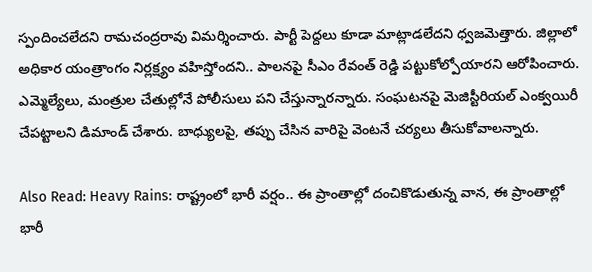స్పందించలేదని రామచంద్రరావు విమర్శించారు. పార్టీ పెద్దలు కూడా మాట్లాడలేదని ధ్వజమెత్తారు. జిల్లాలో అధికార యంత్రాంగం నిర్లక్ష్యం వహిస్తోందని.. పాలనపై సీఎం రేవంత్ రెడ్డి పట్టుకోల్పోయారని ఆరోపించారు. ఎమ్మెల్యేలు, మంత్రుల చేతుల్లోనే పోలీసులు పని చేస్తున్నారన్నారు. సంఘటనపై మెజిస్టీరియల్ ఎంక్వయిరీ చేపట్టాలని డిమాండ్ చేశారు. బాధ్యులపై, తప్పు చేసిన వారిపై వెంటనే చర్యలు తీసుకోవాలన్నారు.

Also Read: Heavy Rains: రాష్ట్రంలో భారీ వర్షం.. ఈ ప్రాంతాల్లో దంచికొడుతున్న వాన, ఈ ప్రాంతాల్లో భారీ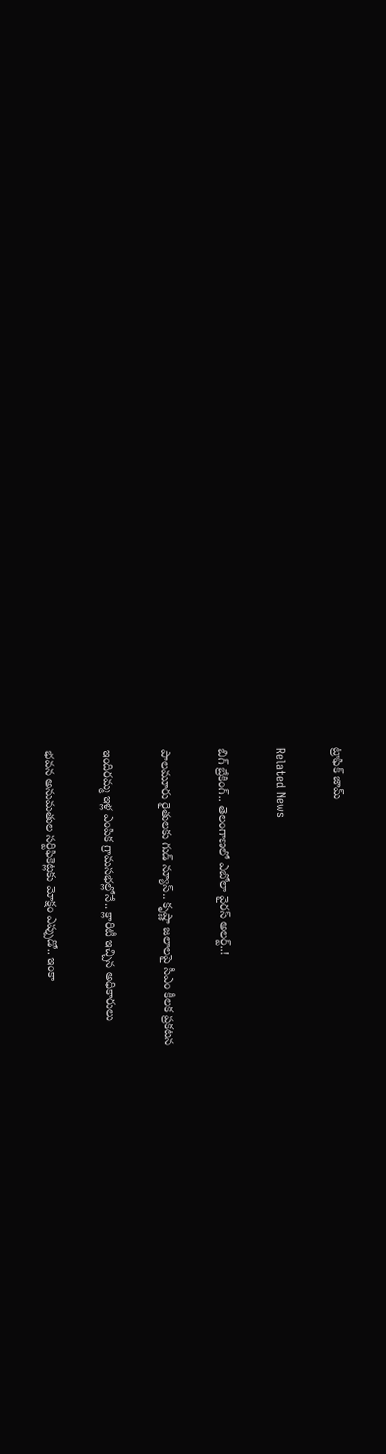ట్రాఫిక్ జామ్

Related News

బిగ్ బ్రేకింగ్.. తెలంగాణలో ఎబోలా వైరస్ అలర్ట్..!

పాలమూరు రైతులకు గుడ్ న్యూస్.. కృష్ణా జలాలపై సీఎం కీలక ప్రకటన

ఇందిరమ్మ ఇళ్ల ఎంపిక గ్రామసభల్లోనే.. క్లారిటీ ఇచ్చిన అధికారులు

భవన అనుమతుల సర్టిఫికెట్లకు మోక్షం ఎప్పుడో.. ఇంకా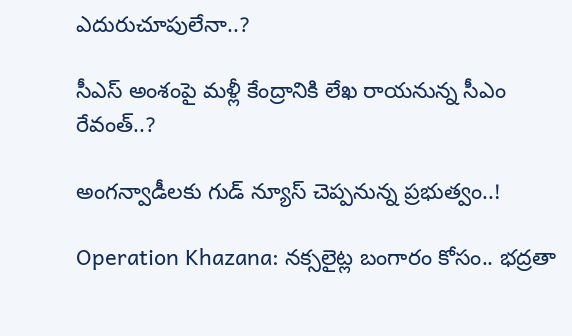ఎదురుచూపులేనా..?

సీఎస్ అంశంపై మళ్లీ కేంద్రానికి లేఖ రాయనున్న సీఎం రేవంత్..?

అంగన్వాడీలకు గుడ్ న్యూస్ చెప్పనున్న ప్రభుత్వం..!

Operation Khazana: నక్సలైట్ల బంగారం కోసం.. భద్రతా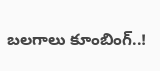బలగాలు కూంబింగ్..!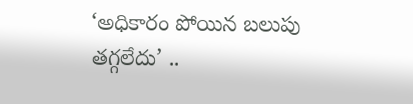‘అధికారం పోయిన బలుపు తగ్గలేదు’ ..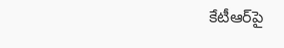కేటీఆర్‌పై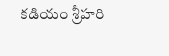కడియం శ్రీహరి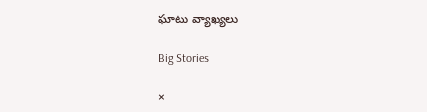ఘాటు వ్యాఖ్యలు

Big Stories

×